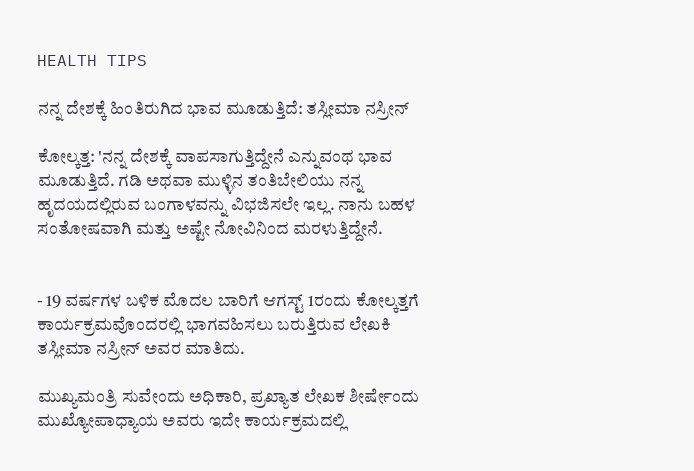HEALTH TIPS

ನನ್ನ ದೇಶಕ್ಕೆ ಹಿಂತಿರುಗಿದ ಭಾವ ಮೂಡುತ್ತಿದೆ: ತಸ್ಲೀಮಾ ನಸ್ರೀನ್‌

ಕೋಲ್ಕತ್ತ: 'ನನ್ನ ದೇಶಕ್ಕೆ ವಾಪಸಾಗುತ್ತಿದ್ದೇನೆ ಎನ್ನುವಂಥ ಭಾವ ಮೂಡುತ್ತಿದೆ. ಗಡಿ ಅಥವಾ ಮುಳ್ಳಿನ ತಂತಿಬೇಲಿಯು ನನ್ನ ಹೃದಯದಲ್ಲಿರುವ ಬಂಗಾಳವನ್ನು ವಿಭಜಿಸಲೇ ಇಲ್ಲ. ನಾನು ಬಹಳ ಸಂತೋಷವಾಗಿ ಮತ್ತು ಅಷ್ಟೇ ನೋವಿನಿಂದ ಮರಳುತ್ತಿದ್ದೇನೆ.


- 19 ವರ್ಷಗಳ ಬಳಿಕ ಮೊದಲ ಬಾರಿಗೆ ಆಗಸ್ಟ್‌ 1ರಂದು ಕೋಲ್ಕತ್ತಗೆ ಕಾರ್ಯಕ್ರಮವೊಂದರಲ್ಲಿ ಭಾಗವಹಿಸಲು ಬರುತ್ತಿರುವ ಲೇಖಕಿ ತಸ್ಲೀಮಾ ನಸ್ರೀನ್‌ ಅವರ ಮಾತಿದು.

ಮುಖ್ಯಮಂತ್ರಿ ಸುವೇಂದು ಅಧಿಕಾರಿ, ಪ್ರಖ್ಯಾತ ಲೇಖಕ ಶೀರ್ಷೇಂದು ಮುಖ್ಯೋಪಾಧ್ಯಾಯ ಅವರು ಇದೇ ಕಾರ್ಯಕ್ರಮದಲ್ಲಿ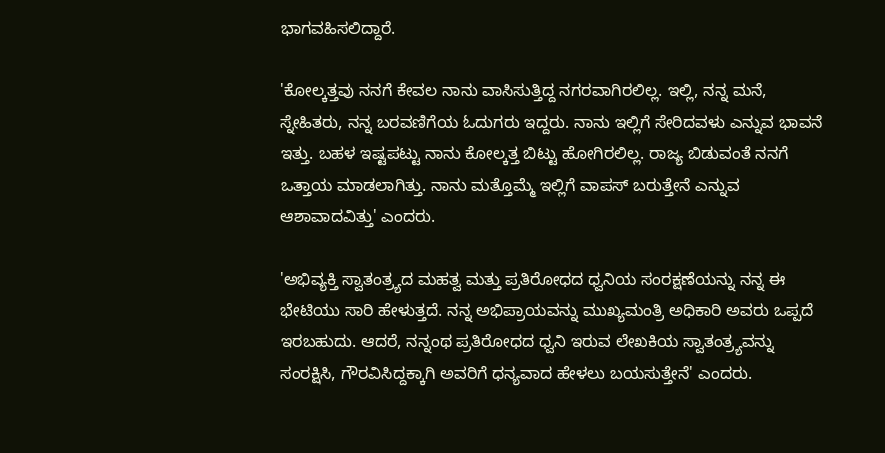ಭಾಗವಹಿಸಲಿದ್ದಾರೆ.

'ಕೋಲ್ಕತ್ತವು ನನಗೆ ಕೇವಲ ನಾನು ವಾಸಿಸುತ್ತಿದ್ದ ನಗರವಾಗಿರಲಿಲ್ಲ. ಇಲ್ಲಿ, ನನ್ನ ಮನೆ, ಸ್ನೇಹಿತರು, ನನ್ನ ಬರವಣಿಗೆಯ ಓದುಗರು ಇದ್ದರು. ನಾನು ಇಲ್ಲಿಗೆ ಸೇರಿದವಳು ಎನ್ನುವ ಭಾವನೆ ಇತ್ತು. ಬಹಳ ಇಷ್ಟಪಟ್ಟು ನಾನು ಕೋಲ್ಕತ್ತ ಬಿಟ್ಟು ಹೋಗಿರಲಿಲ್ಲ. ರಾಜ್ಯ ಬಿಡುವಂತೆ ನನಗೆ ಒತ್ತಾಯ ಮಾಡಲಾಗಿತ್ತು. ನಾನು ಮತ್ತೊಮ್ಮೆ ಇಲ್ಲಿಗೆ ವಾಪಸ್‌ ಬರುತ್ತೇನೆ ಎನ್ನುವ ಆಶಾವಾದವಿತ್ತು' ಎಂದರು.

'ಅಭಿವ್ಯಕ್ತಿ ಸ್ವಾತಂತ್ರ್ಯದ ಮಹತ್ವ ಮತ್ತು ಪ್ರತಿರೋಧದ ಧ್ವನಿಯ ಸಂರಕ್ಷಣೆಯನ್ನು ನನ್ನ ಈ ಭೇಟಿಯು ಸಾರಿ ಹೇಳುತ್ತದೆ. ನನ್ನ ಅಭಿಪ್ರಾಯವನ್ನು ಮುಖ್ಯಮಂತ್ರಿ ಅಧಿಕಾರಿ ಅವರು ಒಪ್ಪದೆ ಇರಬಹುದು. ಆದರೆ, ನನ್ನಂಥ ಪ್ರತಿರೋಧದ ಧ್ವನಿ ಇರುವ ಲೇಖಕಿಯ ಸ್ವಾತಂತ್ರ್ಯವನ್ನು ಸಂರಕ್ಷಿಸಿ, ಗೌರವಿಸಿದ್ದಕ್ಕಾಗಿ ಅವರಿಗೆ ಧನ್ಯವಾದ ಹೇಳಲು ಬಯಸುತ್ತೇನೆ' ಎಂದರು.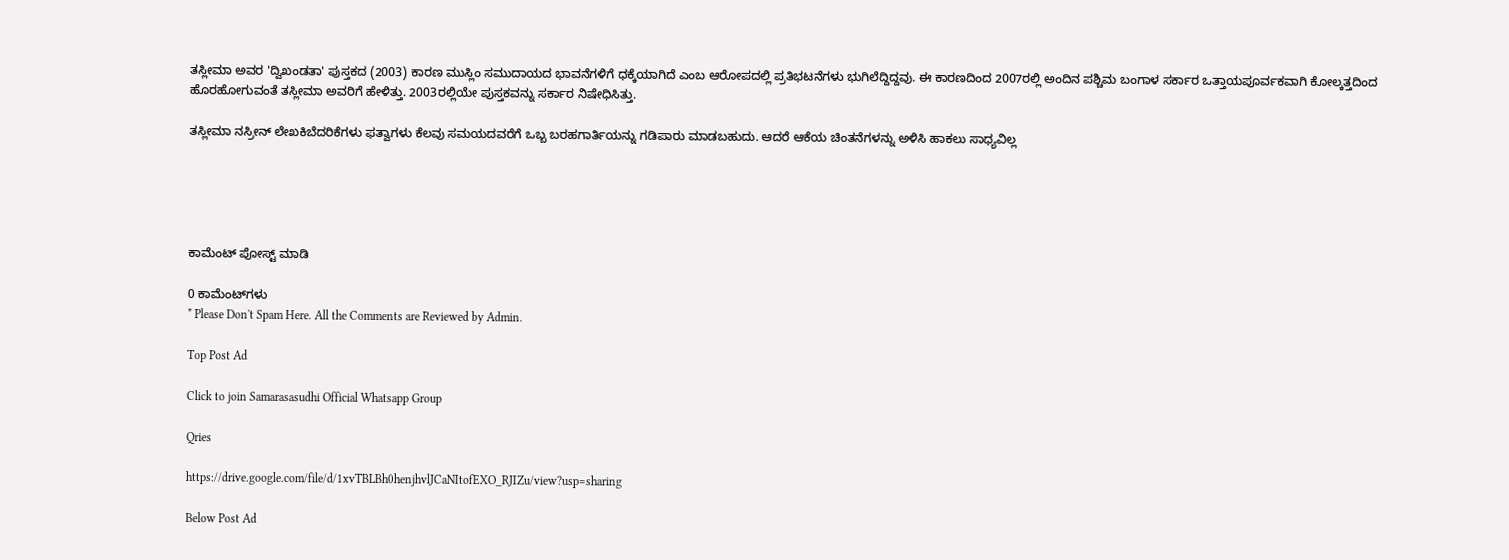ತಸ್ಲೀಮಾ ಅವರ 'ದ್ವಿಖಂಡತಾ' ಪುಸ್ತಕದ (2003) ಕಾರಣ ಮುಸ್ಲಿಂ ಸಮುದಾಯದ ಭಾವನೆಗಳಿಗೆ ಧಕ್ಕೆಯಾಗಿದೆ ಎಂಬ ಆರೋಪದಲ್ಲಿ ಪ್ರತಿಭಟನೆಗಳು ಭುಗಿಲೆದ್ದಿದ್ದವು. ಈ ಕಾರಣದಿಂದ 2007ರಲ್ಲಿ ಅಂದಿನ ಪಶ್ಚಿಮ ಬಂಗಾಳ ಸರ್ಕಾರ ಒತ್ತಾಯಪೂರ್ವಕವಾಗಿ ಕೋಲ್ಕತ್ತದಿಂದ ಹೊರಹೋಗುವಂತೆ ತಸ್ಲೀಮಾ ಅವರಿಗೆ ಹೇಳಿತ್ತು. 2003ರಲ್ಲಿಯೇ ‍ಪುಸ್ತಕವನ್ನು ಸರ್ಕಾರ ನಿಷೇಧಿಸಿತ್ತು.

ತಸ್ಲೀಮಾ ನಸ್ರೀನ್‌ ಲೇಖಕಿಬೆದರಿಕೆಗಳು ಫತ್ವಾಗಳು ಕೆಲವು ಸಮಯದವರೆಗೆ ಒಬ್ಬ ಬರಹಗಾರ್ತಿಯನ್ನು ಗಡಿಪಾರು ಮಾಡಬಹುದು. ಆದರೆ ಆಕೆಯ ಚಿಂತನೆಗಳನ್ನು ಅಳಿಸಿ ಹಾಕಲು ಸಾಧ್ಯವಿಲ್ಲ





ಕಾಮೆಂಟ್‌‌ ಪೋಸ್ಟ್‌ ಮಾಡಿ

0 ಕಾಮೆಂಟ್‌ಗಳು
* Please Don't Spam Here. All the Comments are Reviewed by Admin.

Top Post Ad

Click to join Samarasasudhi Official Whatsapp Group

Qries

https://drive.google.com/file/d/1xvTBLBh0henjhvlJCaNItofEXO_RJIZu/view?usp=sharing

Below Post Ad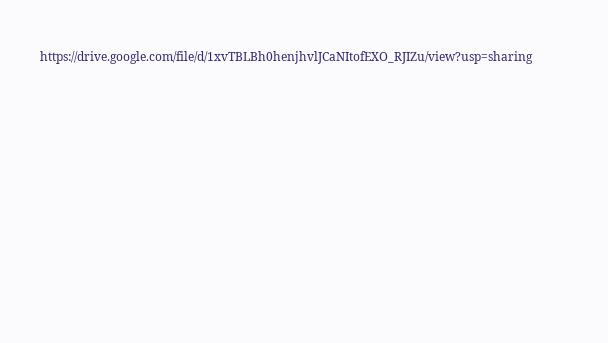https://drive.google.com/file/d/1xvTBLBh0henjhvlJCaNItofEXO_RJIZu/view?usp=sharing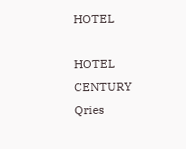HOTEL

HOTEL
CENTURY
Qries